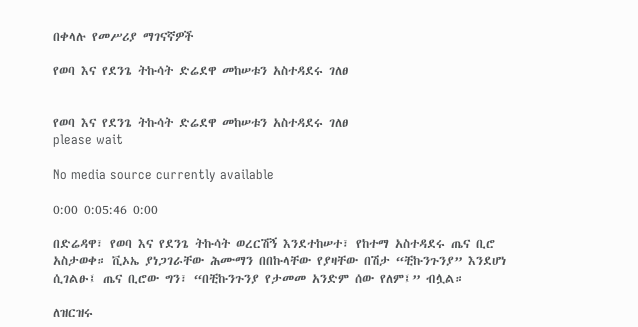በቀላሉ የመሥሪያ ማገናኛዎች

የወባ እና የደንጌ ትኩሳት ድሬደዋ መከሠቱን አስተዳደሩ ገለፀ


የወባ እና የደንጌ ትኩሳት ድሬደዋ መከሠቱን አስተዳደሩ ገለፀ
please wait

No media source currently available

0:00 0:05:46 0:00

በድሬዳዋ፣ የወባ እና የደንጌ ትኩሳት ወረርሽኝ እንደተከሠተ፣ የከተማ አስተዳደሩ ጤና ቢሮ አስታወቀ። ቪኦኤ ያነጋገራቸው ሕሙማን በበኩላቸው የያዛቸው በሽታ “ቺኩንጉንያ” እንደሆነ ሲገልፁ፤ ጤና ቢሮው ግን፣ “በቺኩንጉንያ የታመመ አንድም ሰው የለም፤” ብሏል።

ለዝርዝሩ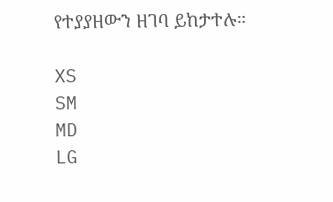የተያያዘውን ዘገባ ይከታተሉ።

XS
SM
MD
LG